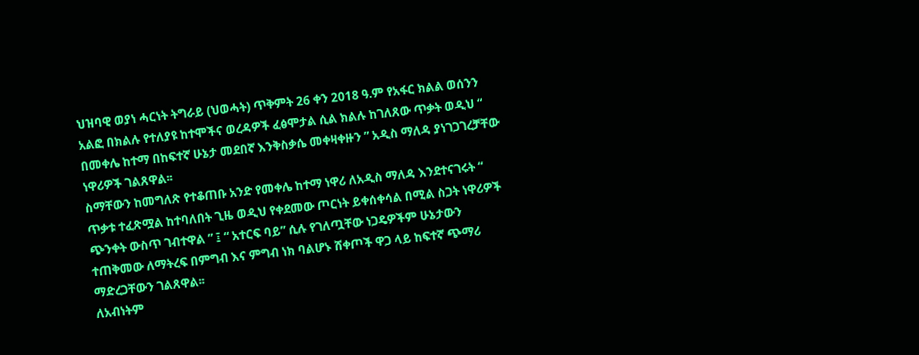ህዝባዊ ወያነ ሓርነት ትግራይ (ህወሓት) ጥቅምት 26 ቀን 2018 ዓ.ም የአፋር ክልል ወሰንን አልፎ በክልሉ የተለያዩ ከተሞችና ወረዳዎች ፈፅሞታል ሲል ክልሉ ከገለጸው ጥቃት ወዲህ “ በመቀሌ ከተማ በከፍተኛ ሁኔታ መደበኛ እንቅስቃሴ መቀዛቀዙን ” አዲስ ማለዳ ያነገጋገረቻቸው ነዋሪዎች ገልጸዋል፡፡
ስማቸውን ከመግለጽ የተቆጠቡ አንድ የመቀሌ ከተማ ነዋሪ ለአዲስ ማለዳ እንደተናገሩት “ ጥቃቱ ተፈጽሟል ከተባለበት ጊዜ ወዲህ የቀደመው ጦርነት ይቀሰቀሳል በሚል ስጋት ነዋሪዎች ጭንቀት ውስጥ ገብተዋል ” ፤ “ አተርፍ ባይ” ሲሉ የገለጧቸው ነጋዴዎችም ሁኔታውን ተጠቅመው ለማትረፍ በምግብ እና ምግብ ነክ ባልሆኑ ሸቀጦች ዋጋ ላይ ከፍተኛ ጭማሪ ማድረጋቸውን ገልጸዋል፡፡
ለአብነትም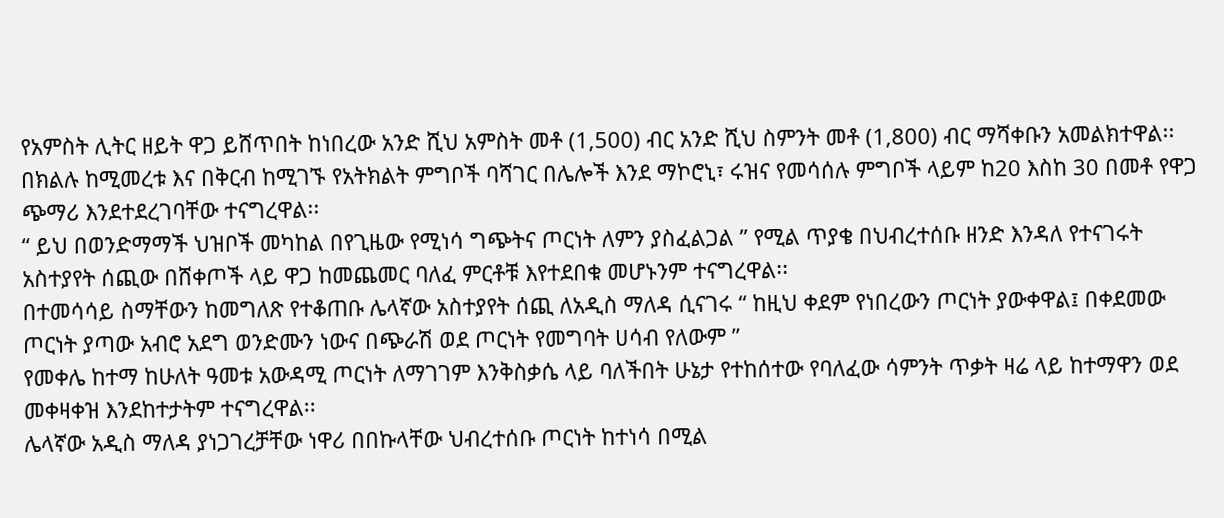የአምስት ሊትር ዘይት ዋጋ ይሸጥበት ከነበረው አንድ ሺህ አምስት መቶ (1,500) ብር አንድ ሺህ ስምንት መቶ (1,800) ብር ማሻቀቡን አመልክተዋል፡፡
በክልሉ ከሚመረቱ እና በቅርብ ከሚገኙ የአትክልት ምግቦች ባሻገር በሌሎች እንደ ማኮሮኒ፣ ሩዝና የመሳሰሉ ምግቦች ላይም ከ20 እስከ 30 በመቶ የዋጋ ጭማሪ እንደተደረገባቸው ተናግረዋል፡፡
“ ይህ በወንድማማች ህዝቦች መካከል በየጊዜው የሚነሳ ግጭትና ጦርነት ለምን ያስፈልጋል ” የሚል ጥያቄ በህብረተሰቡ ዘንድ እንዳለ የተናገሩት አስተያየት ሰጪው በሸቀጦች ላይ ዋጋ ከመጨመር ባለፈ ምርቶቹ እየተደበቁ መሆኑንም ተናግረዋል፡፡
በተመሳሳይ ስማቸውን ከመግለጽ የተቆጠቡ ሌላኛው አስተያየት ሰጪ ለአዲስ ማለዳ ሲናገሩ “ ከዚህ ቀደም የነበረውን ጦርነት ያውቀዋል፤ በቀደመው ጦርነት ያጣው አብሮ አደግ ወንድሙን ነውና በጭራሽ ወደ ጦርነት የመግባት ሀሳብ የለውም ”
የመቀሌ ከተማ ከሁለት ዓመቱ አውዳሚ ጦርነት ለማገገም እንቅስቃሴ ላይ ባለችበት ሁኔታ የተከሰተው የባለፈው ሳምንት ጥቃት ዛሬ ላይ ከተማዋን ወደ መቀዛቀዝ እንደከተታትም ተናግረዋል፡፡
ሌላኛው አዲስ ማለዳ ያነጋገረቻቸው ነዋሪ በበኩላቸው ህብረተሰቡ ጦርነት ከተነሳ በሚል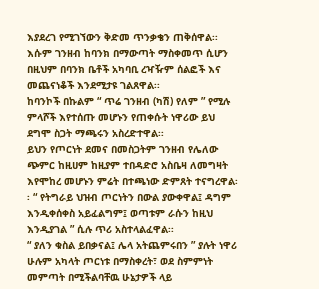እያደረገ የሚገኘውን ቅድመ ጥንቃቄን ጠቅሰዋል፡፡ እሱም ገንዘብ ከባንክ በማውጣት ማስቀመጥ ሲሆን በዚህም በባንክ ቤቶች አካባቢ ረዣዥም ሰልፎች እና መጨናነቆች እንደሚታዩ ገልጸዋል፡፡
ከባንኮች በኩልም “ ጥሬ ገንዘብ (ካሽ) የለም ” የሚሉ ምላሾች እየተሰጡ መሆኑን የጠቀሱት ነዋሪው ይህ ደግሞ ስጋት ማጫሩን አስረድተዋል፡፡
ይህን የጦርነት ደመና በመስጋትም ገንዘብ የሌለው ጭምር ከዚሀም ከዚያም ተበዳድሮ አስቤዛ ለመግዛት እየሞከረ መሆኑን ምሬት በተጫነው ድምጸት ተናግረዋል፡፡ “ የትግራይ ህዝብ ጦርነትን በውል ያውቀዋል፤ ዳግም እንዲቀሰቀስ አይፈልግም፤ ወጣቱም ራሱን ከዚህ እንዲያገል ” ሲሉ ጥሪ አስተላልፈዋል፡፡
“ ያለን ቁስል ይበቃናል፤ ሌላ አትጨምሩበን ” ያሉት ነዋሪ ሁሉም አካላት ጦርነቱ በማስቀረት፣ ወደ ስምምነት መምጣት በሚችልባቸዉ ሁኔታዎች ላይ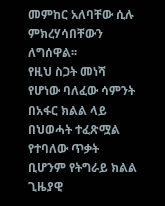መምከር አለባቸው ሲሉ ምክረሃሳበቸውን ለግሰዋል፡፡
የዚህ ስጋት መነሻ የሆነው ባለፈው ሳምንት በአፋር ክልል ላይ በህወሓት ተፈጽሟል የተባለው ጥቃት ቢሆንም የትግራይ ክልል ጊዜያዊ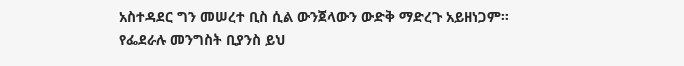አስተዳደር ግን መሠረተ ቢስ ሲል ውንጀላውን ውድቅ ማድረጉ አይዘነጋም፡፡
የፌደራሉ መንግስት ቢያንስ ይህ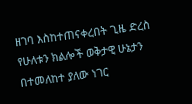ዘገባ እስከተጠናቀረበት ጊዜ ድረስ የሁለቱን ክልሎች ወቅታዊ ሁኔታን በተመለከተ ያለው ነገር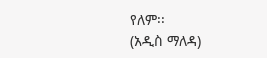የለም፡፡
(አዲስ ማለዳ)